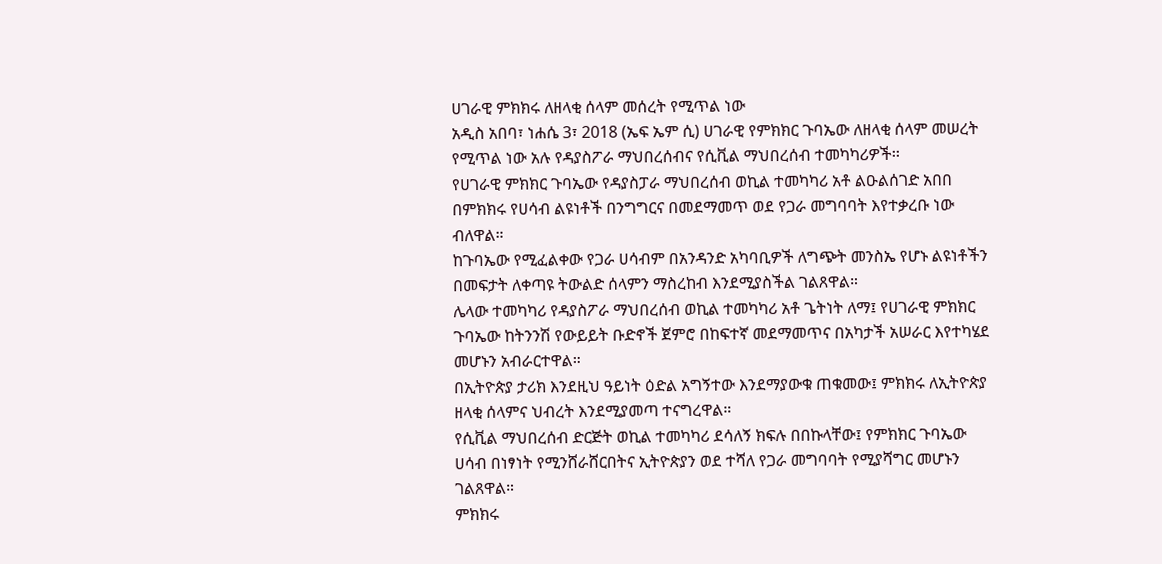ሀገራዊ ምክክሩ ለዘላቂ ሰላም መሰረት የሚጥል ነው
አዲስ አበባ፣ ነሐሴ 3፣ 2018 (ኤፍ ኤም ሲ) ሀገራዊ የምክክር ጉባኤው ለዘላቂ ሰላም መሠረት የሚጥል ነው አሉ የዳያስፖራ ማህበረሰብና የሲቪል ማህበረሰብ ተመካካሪዎች፡፡
የሀገራዊ ምክክር ጉባኤው የዳያስፓራ ማህበረሰብ ወኪል ተመካካሪ አቶ ልዑልሰገድ አበበ በምክክሩ የሀሳብ ልዩነቶች በንግግርና በመደማመጥ ወደ የጋራ መግባባት እየተቃረቡ ነው ብለዋል።
ከጉባኤው የሚፈልቀው የጋራ ሀሳብም በአንዳንድ አካባቢዎች ለግጭት መንስኤ የሆኑ ልዩነቶችን በመፍታት ለቀጣዩ ትውልድ ሰላምን ማስረከብ እንደሚያስችል ገልጸዋል።
ሌላው ተመካካሪ የዳያስፖራ ማህበረሰብ ወኪል ተመካካሪ አቶ ጌትነት ለማ፤ የሀገራዊ ምክክር ጉባኤው ከትንንሽ የውይይት ቡድኖች ጀምሮ በከፍተኛ መደማመጥና በአካታች አሠራር እየተካሄደ መሆኑን አብራርተዋል።
በኢትዮጵያ ታሪክ እንደዚህ ዓይነት ዕድል አግኝተው እንደማያውቁ ጠቁመው፤ ምክክሩ ለኢትዮጵያ ዘላቂ ሰላምና ህብረት እንደሚያመጣ ተናግረዋል።
የሲቪል ማህበረሰብ ድርጅት ወኪል ተመካካሪ ደሳለኝ ክፍሉ በበኩላቸው፤ የምክክር ጉባኤው ሀሳብ በነፃነት የሚንሸራሸርበትና ኢትዮጵያን ወደ ተሻለ የጋራ መግባባት የሚያሻግር መሆኑን ገልጸዋል።
ምክክሩ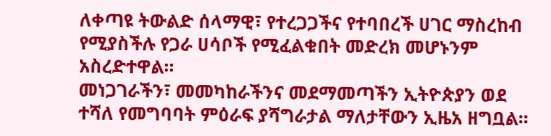ለቀጣዩ ትውልድ ሰላማዊ፣ የተረጋጋችና የተባበረች ሀገር ማስረከብ የሚያስችሉ የጋራ ሀሳቦች የሚፈልቁበት መድረክ መሆኑንም አስረድተዋል።
መነጋገራችን፣ መመካከራችንና መደማመጣችን ኢትዮጵያን ወደ ተሻለ የመግባባት ምዕራፍ ያሻግራታል ማለታቸውን ኢዜአ ዘግቧል፡፡